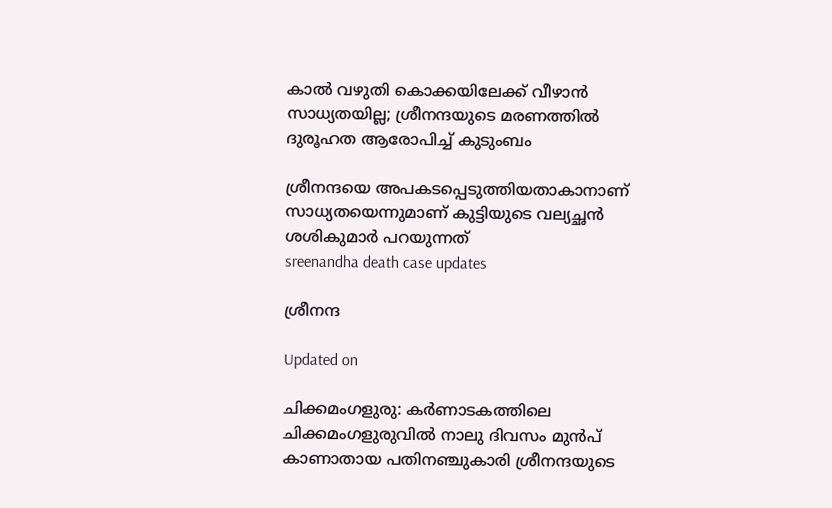കാൽ വഴുതി കൊക്കയിലേക്ക് വീഴാൻ സാധ‍്യതയില്ല; ശ്രീനന്ദയുടെ മരണത്തിൽ ദുരൂഹത ആരോപിച്ച് കുടുംബം

ശ്രീനന്ദയെ അപകടപ്പെടുത്തിയതാകാനാണ് സാധ‍്യത‍യെന്നുമാണ് കുട്ടിയുടെ വല‍്യച്ഛൻ ശശികുമാർ പറയുന്നത്
sreenandha death case updates

ശ്രീനന്ദ

Updated on

ചിക്കമംഗളുരു: കർണാടകത്തിലെ ചിക്കമംഗളുരുവിൽ നാലു ദിവസം മുൻപ് കാണാതായ പതിനഞ്ചുകാരി ശ്രീനന്ദയുടെ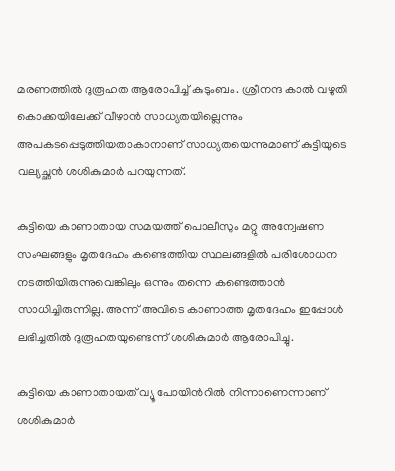മരണത്തിൽ ദുരൂഹത ആരോപിച്ച് കുടുംബം. ശ്രീനന്ദ കാൽ വഴുതി കൊക്കയിലേക്ക് വീഴാൻ സാധ‍്യതയില്ലെന്നും അപകടപ്പെടുത്തിയതാകാനാണ് സാധ‍്യത‍യെന്നുമാണ് കുട്ടിയുടെ വല‍്യച്ഛൻ ശശികുമാർ പറയുന്നത്.

കുട്ടിയെ കാണാതായ സമയത്ത് പൊലീസും മറ്റു അന്വേഷണ സംഘങ്ങളും മൃതദേഹം കണ്ടെത്തിയ സ്ഥലങ്ങളിൽ പരിശോധന നടത്തിയിരുന്നുവെങ്കിലും ഒന്നും തന്നെ കണ്ടെത്താൻ സാധിച്ചിരുന്നില്ല. അന്ന് അവിടെ കാണാത്ത മൃതദേഹം ഇപ്പോൾ ലഭിച്ചതിൽ ദുരൂഹതയുണ്ടെന്ന് ശശികുമാർ ആരോപിച്ചു.

കുട്ടിയെ കാണാതായത് വ‍്യൂ പോയിന്‍റിൽ നിന്നാണെന്നാണ് ശശികുമാർ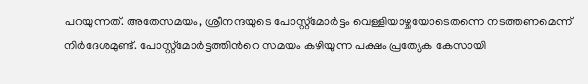പറയുന്നത്. അതേസമയം, ശ്രീനന്ദയുടെ പോസ്റ്റ്മോർട്ടം വെള്ളിയാഴ്ചയോടെതന്നെ നടത്തണമെന്ന് നിർദേശമുണ്ട്. പോസ്റ്റ്മോർട്ടത്തിന്‍റെ സമയം കഴിയുന്ന പക്ഷം പ്രത‍്യേക കേസായി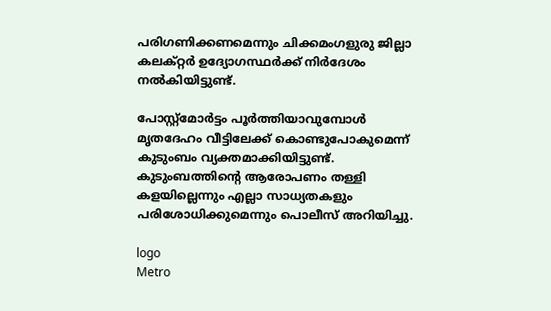പരിഗണിക്കണമെന്നും ചിക്കമംഗളുരു ജില്ലാ കലക്റ്റർ ഉദ‍്യോഗസ്ഥർക്ക് നിർദേശം നൽകിയിട്ടുണ്ട്.

പോസ്റ്റ്മോർട്ടം പൂർത്തിയാവുമ്പോൾ മൃതദേഹം വീട്ടിലേക്ക് കൊണ്ടുപോകുമെന്ന് കുടുംബം വ‍്യക്തമാക്കിയിട്ടുണ്ട്. കുടുംബത്തിന്‍റെ ആരോപണം തള്ളി കളയില്ലെന്നും എല്ലാ സാധ‍്യതകളും പരിശോധിക്കുമെന്നും പൊലീസ് അറിയിച്ചു.

logo
Metro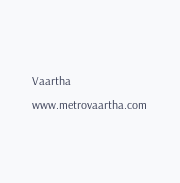Vaartha
www.metrovaartha.com